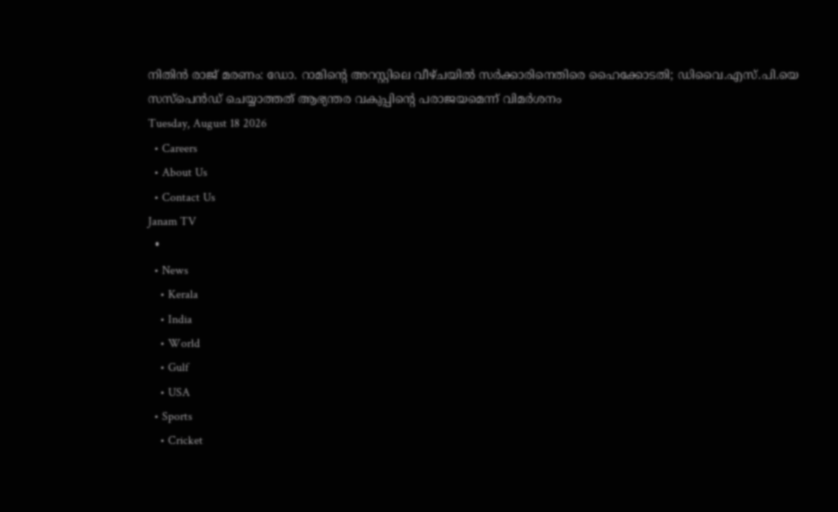നിതിൻ രാജ് മരണം: ഡോ. റാമിന്റെ അറസ്റ്റിലെ വീഴ്ചയിൽ സർക്കാരിനെതിരെ ഹൈക്കോടതി; ഡിവൈ.എസ്.പി.യെ സസ്‌പെൻഡ് ചെയ്യാത്തത് ആഭ്യന്തര വകുപ്പിന്റെ പരാജയമെന്ന് വിമർശനം
Tuesday, August 18 2026
  • Careers
  • About Us
  • Contact Us
Janam TV
  •
  • News
    • Kerala
    • India
    • World
    • Gulf
    • USA
  • Sports
    • Cricket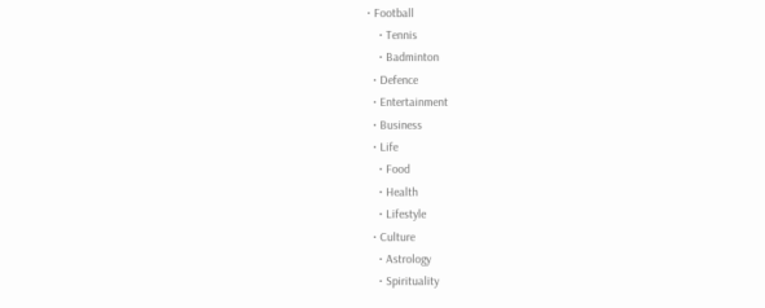• Football
    • Tennis
    • Badminton
  • Defence
  • Entertainment
  • Business
  • Life
    • Food
    • Health
    • Lifestyle
  • Culture
    • Astrology
    • Spirituality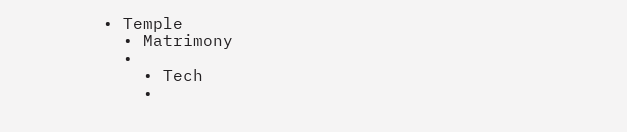• Temple
  • Matrimony
  •
    • Tech
    •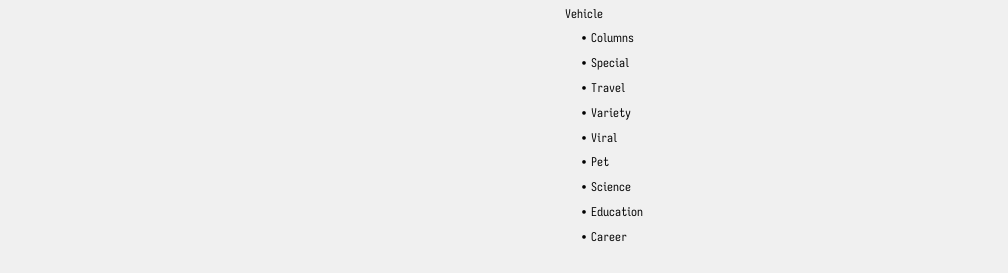Vehicle
    • Columns
    • Special
    • Travel
    • Variety
    • Viral
    • Pet
    • Science
    • Education
    • Career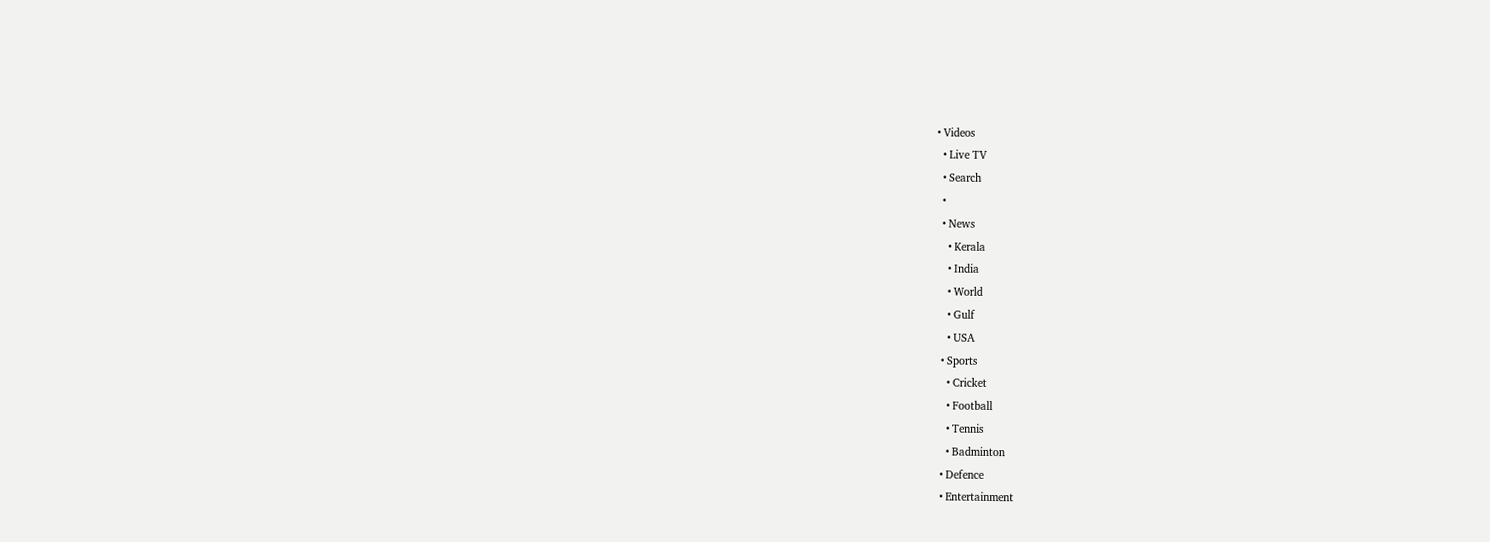• Videos
  • Live TV
  • Search
  •
  • News
    • Kerala
    • India
    • World
    • Gulf
    • USA
  • Sports
    • Cricket
    • Football
    • Tennis
    • Badminton
  • Defence
  • Entertainment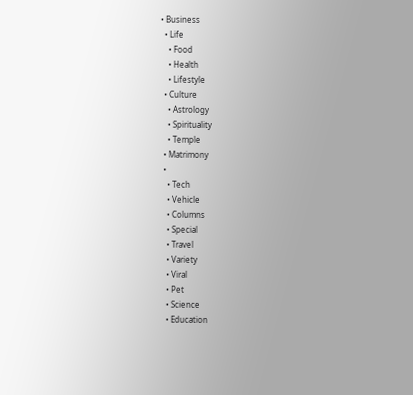• Business
  • Life
    • Food
    • Health
    • Lifestyle
  • Culture
    • Astrology
    • Spirituality
    • Temple
  • Matrimony
  •
    • Tech
    • Vehicle
    • Columns
    • Special
    • Travel
    • Variety
    • Viral
    • Pet
    • Science
    • Education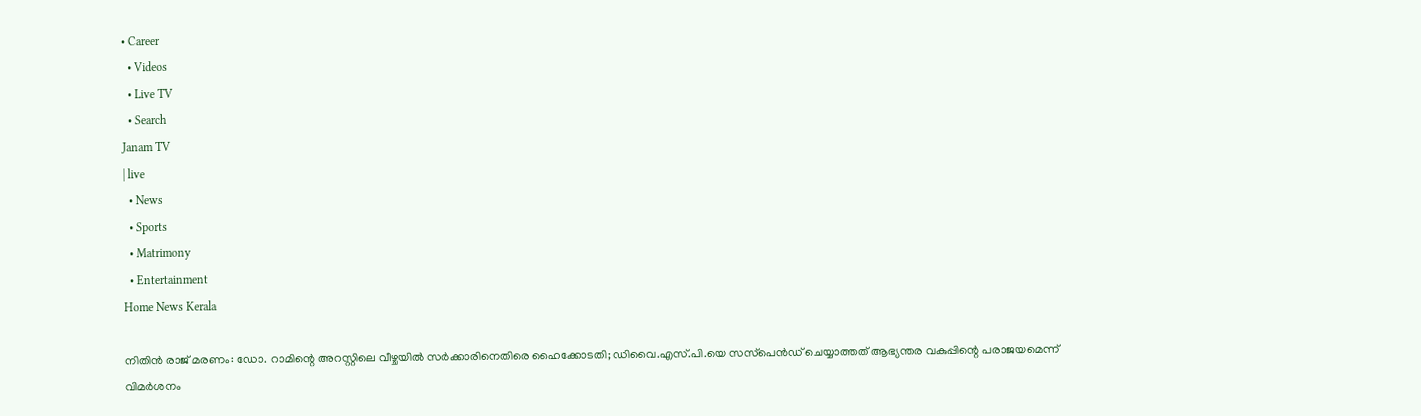• Career
  • Videos
  • Live TV
  • Search
Janam TV
| live
  • News
  • Sports
  • Matrimony
  • Entertainment
Home News Kerala

നിതിൻ രാജ് മരണം: ഡോ. റാമിന്റെ അറസ്റ്റിലെ വീഴ്ചയിൽ സർക്കാരിനെതിരെ ഹൈക്കോടതി; ഡിവൈ.എസ്.പി.യെ സസ്‌പെൻഡ് ചെയ്യാത്തത് ആഭ്യന്തര വകുപ്പിന്റെ പരാജയമെന്ന് വിമർശനം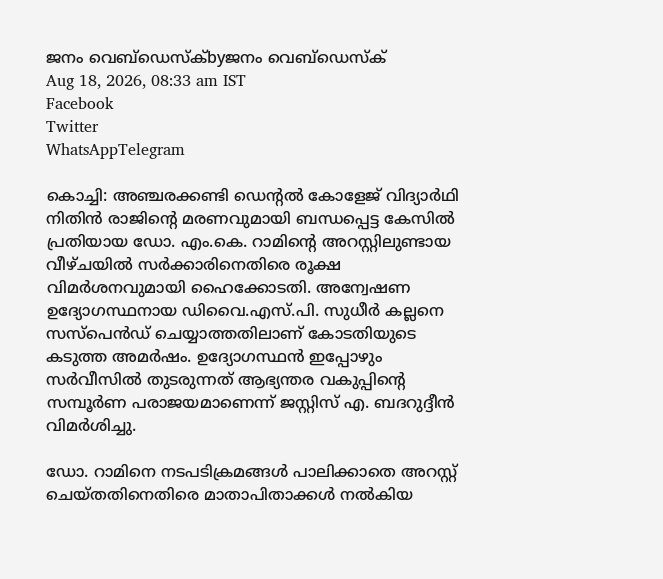ജനം വെബ്‌ഡെസ്ക്byജനം വെബ്‌ഡെസ്ക്
Aug 18, 2026, 08:33 am IST
Facebook
Twitter
WhatsAppTelegram

കൊച്ചി: അഞ്ചരക്കണ്ടി ഡെന്റൽ കോളേജ് വിദ്യാർഥി നിതിൻ രാജിന്റെ മരണവുമായി ബന്ധപ്പെട്ട കേസിൽ പ്രതിയായ ഡോ. എം.കെ. റാമിന്റെ അറസ്റ്റിലുണ്ടായ വീഴ്ചയിൽ സർക്കാരിനെതിരെ രൂക്ഷ വിമർശനവുമായി ഹൈക്കോടതി. അന്വേഷണ ഉദ്യോഗസ്ഥനായ ഡിവൈ.എസ്.പി. സുധീർ കല്ലനെ സസ്‌പെൻഡ് ചെയ്യാത്തതിലാണ് കോടതിയുടെ കടുത്ത അമർഷം. ഉദ്യോഗസ്ഥൻ ഇപ്പോഴും സർവീസിൽ തുടരുന്നത് ആഭ്യന്തര വകുപ്പിന്റെ സമ്പൂർണ പരാജയമാണെന്ന് ജസ്റ്റിസ് എ. ബദറുദ്ദീൻ വിമർശിച്ചു.

ഡോ. റാമിനെ നടപടിക്രമങ്ങൾ പാലിക്കാതെ അറസ്റ്റ് ചെയ്തതിനെതിരെ മാതാപിതാക്കൾ നൽകിയ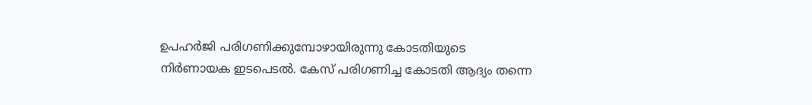ഉപഹർജി പരിഗണിക്കുമ്പോഴായിരുന്നു കോടതിയുടെ നിർണായക ഇടപെടൽ. കേസ് പരിഗണിച്ച കോടതി ആദ്യം തന്നെ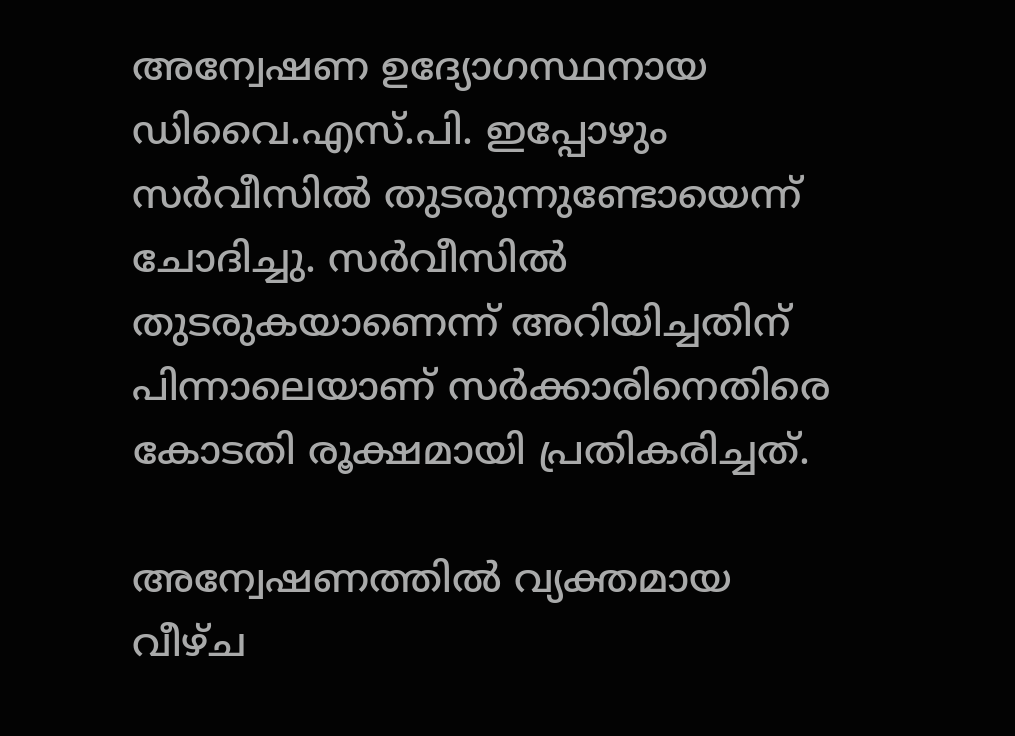അന്വേഷണ ഉദ്യോഗസ്ഥനായ ഡിവൈ.എസ്.പി. ഇപ്പോഴും സർവീസിൽ തുടരുന്നുണ്ടോയെന്ന് ചോദിച്ചു. സർവീസിൽ തുടരുകയാണെന്ന് അറിയിച്ചതിന് പിന്നാലെയാണ് സർക്കാരിനെതിരെ കോടതി രൂക്ഷമായി പ്രതികരിച്ചത്.

അന്വേഷണത്തിൽ വ്യക്തമായ വീഴ്ച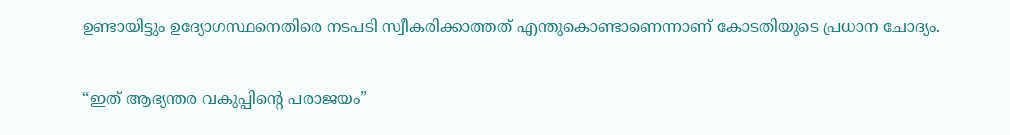ഉണ്ടായിട്ടും ഉദ്യോഗസ്ഥനെതിരെ നടപടി സ്വീകരിക്കാത്തത് എന്തുകൊണ്ടാണെന്നാണ് കോടതിയുടെ പ്രധാന ചോദ്യം.

“ഇത് ആഭ്യന്തര വകുപ്പിന്റെ പരാജയം”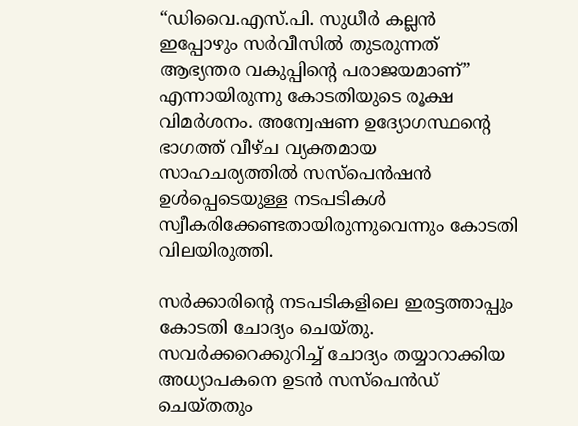“ഡിവൈ.എസ്.പി. സുധീർ കല്ലൻ ഇപ്പോഴും സർവീസിൽ തുടരുന്നത് ആഭ്യന്തര വകുപ്പിന്റെ പരാജയമാണ്” എന്നായിരുന്നു കോടതിയുടെ രൂക്ഷ വിമർശനം. അന്വേഷണ ഉദ്യോഗസ്ഥന്റെ ഭാഗത്ത് വീഴ്ച വ്യക്തമായ സാഹചര്യത്തിൽ സസ്‌പെൻഷൻ ഉൾപ്പെടെയുള്ള നടപടികൾ സ്വീകരിക്കേണ്ടതായിരുന്നുവെന്നും കോടതി വിലയിരുത്തി.

സർക്കാരിന്റെ നടപടികളിലെ ഇരട്ടത്താപ്പും കോടതി ചോദ്യം ചെയ്തു. സവർക്കറെക്കുറിച്ച് ചോദ്യം തയ്യാറാക്കിയ അധ്യാപകനെ ഉടൻ സസ്‌പെൻഡ് ചെയ്തതും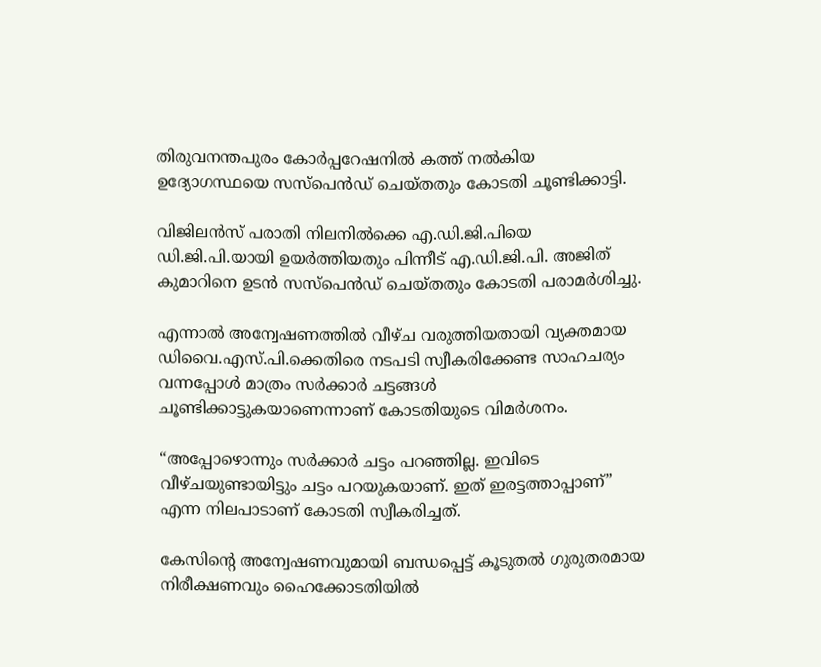തിരുവനന്തപുരം കോർപ്പറേഷനിൽ കത്ത് നൽകിയ ഉദ്യോഗസ്ഥയെ സസ്‌പെൻഡ് ചെയ്തതും കോടതി ചൂണ്ടിക്കാട്ടി.

വിജിലൻസ് പരാതി നിലനിൽക്കെ എ.ഡി.ജി.പിയെ ഡി.ജി.പി.യായി ഉയർത്തിയതും പിന്നീട് എ.ഡി.ജി.പി. അജിത് കുമാറിനെ ഉടൻ സസ്‌പെൻഡ് ചെയ്തതും കോടതി പരാമർശിച്ചു.

എന്നാൽ അന്വേഷണത്തിൽ വീഴ്ച വരുത്തിയതായി വ്യക്തമായ ഡിവൈ.എസ്.പി.ക്കെതിരെ നടപടി സ്വീകരിക്കേണ്ട സാഹചര്യം വന്നപ്പോൾ മാത്രം സർക്കാർ ചട്ടങ്ങൾ ചൂണ്ടിക്കാട്ടുകയാണെന്നാണ് കോടതിയുടെ വിമർശനം.

“അപ്പോഴൊന്നും സർക്കാർ ചട്ടം പറഞ്ഞില്ല. ഇവിടെ വീഴ്ചയുണ്ടായിട്ടും ചട്ടം പറയുകയാണ്. ഇത് ഇരട്ടത്താപ്പാണ്” എന്ന നിലപാടാണ് കോടതി സ്വീകരിച്ചത്.

കേസിന്റെ അന്വേഷണവുമായി ബന്ധപ്പെട്ട് കൂടുതൽ ഗുരുതരമായ നിരീക്ഷണവും ഹൈക്കോടതിയിൽ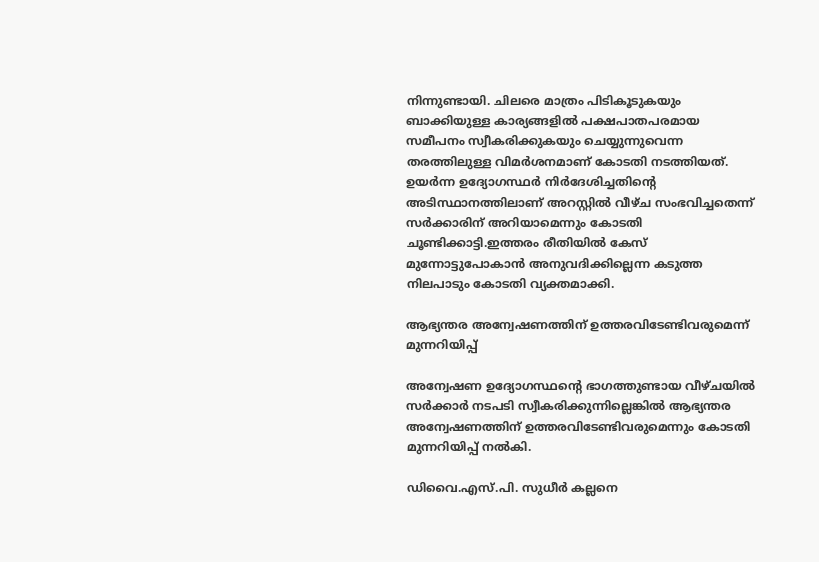നിന്നുണ്ടായി. ചിലരെ മാത്രം പിടികൂടുകയും ബാക്കിയുള്ള കാര്യങ്ങളിൽ പക്ഷപാതപരമായ സമീപനം സ്വീകരിക്കുകയും ചെയ്യുന്നുവെന്ന തരത്തിലുള്ള വിമർശനമാണ് കോടതി നടത്തിയത്.
ഉയർന്ന ഉദ്യോഗസ്ഥർ നിർദേശിച്ചതിന്റെ അടിസ്ഥാനത്തിലാണ് അറസ്റ്റിൽ വീഴ്ച സംഭവിച്ചതെന്ന് സർക്കാരിന് അറിയാമെന്നും കോടതി ചൂണ്ടിക്കാട്ടി.ഇത്തരം രീതിയിൽ കേസ് മുന്നോട്ടുപോകാൻ അനുവദിക്കില്ലെന്ന കടുത്ത നിലപാടും കോടതി വ്യക്തമാക്കി.

ആഭ്യന്തര അന്വേഷണത്തിന് ഉത്തരവിടേണ്ടിവരുമെന്ന് മുന്നറിയിപ്പ്

അന്വേഷണ ഉദ്യോഗസ്ഥന്റെ ഭാഗത്തുണ്ടായ വീഴ്ചയിൽ സർക്കാർ നടപടി സ്വീകരിക്കുന്നില്ലെങ്കിൽ ആഭ്യന്തര അന്വേഷണത്തിന് ഉത്തരവിടേണ്ടിവരുമെന്നും കോടതി മുന്നറിയിപ്പ് നൽകി.

ഡിവൈ.എസ്.പി. സുധീർ കല്ലനെ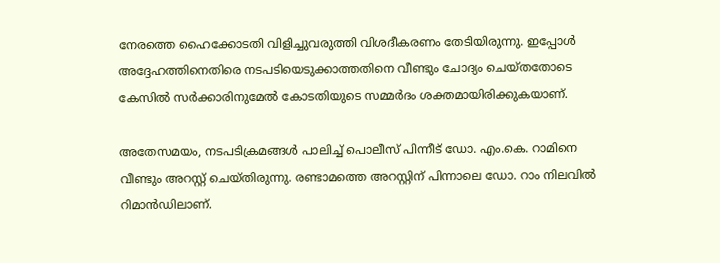നേരത്തെ ഹൈക്കോടതി വിളിച്ചുവരുത്തി വിശദീകരണം തേടിയിരുന്നു. ഇപ്പോൾ അദ്ദേഹത്തിനെതിരെ നടപടിയെടുക്കാത്തതിനെ വീണ്ടും ചോദ്യം ചെയ്തതോടെ കേസിൽ സർക്കാരിനുമേൽ കോടതിയുടെ സമ്മർദം ശക്തമായിരിക്കുകയാണ്.

അതേസമയം, നടപടിക്രമങ്ങൾ പാലിച്ച് പൊലീസ് പിന്നീട് ഡോ. എം.കെ. റാമിനെ വീണ്ടും അറസ്റ്റ് ചെയ്തിരുന്നു. രണ്ടാമത്തെ അറസ്റ്റിന് പിന്നാലെ ഡോ. റാം നിലവിൽ റിമാൻഡിലാണ്.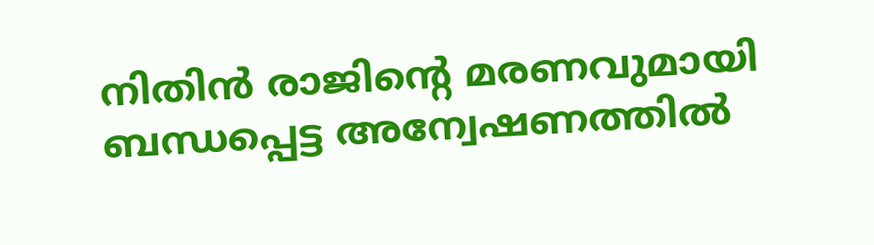നിതിൻ രാജിന്റെ മരണവുമായി ബന്ധപ്പെട്ട അന്വേഷണത്തിൽ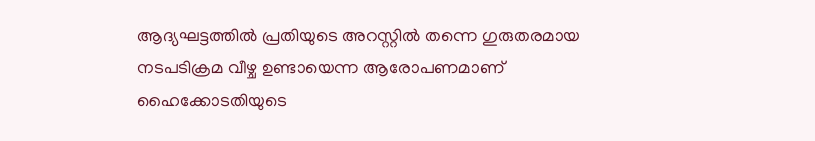ആദ്യഘട്ടത്തിൽ പ്രതിയുടെ അറസ്റ്റിൽ തന്നെ ഗുരുതരമായ നടപടിക്രമ വീഴ്ച ഉണ്ടായെന്ന ആരോപണമാണ് ഹൈക്കോടതിയുടെ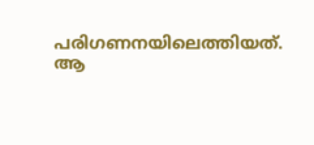പരിഗണനയിലെത്തിയത്. ആ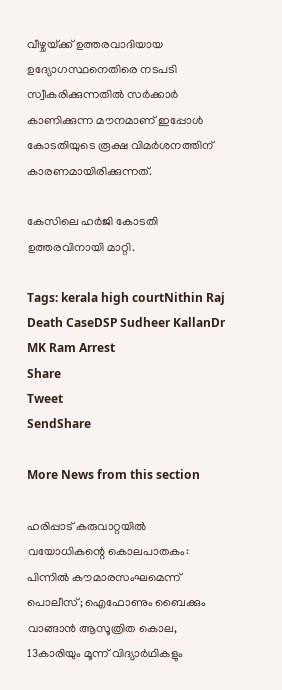വീഴ്ചയ്‌ക്ക് ഉത്തരവാദിയായ ഉദ്യോഗസ്ഥനെതിരെ നടപടി സ്വീകരിക്കുന്നതിൽ സർക്കാർ കാണിക്കുന്ന മൗനമാണ് ഇപ്പോൾ കോടതിയുടെ രൂക്ഷ വിമർശനത്തിന് കാരണമായിരിക്കുന്നത്.

കേസിലെ ഹർജി കോടതി ഉത്തരവിനായി മാറ്റി.

Tags: kerala high courtNithin Raj Death CaseDSP Sudheer KallanDr MK Ram Arrest
Share
Tweet
SendShare

More News from this section

ഹരിപ്പാട് കരുവാറ്റയിൽ വയോധികന്റെ കൊലപാതകം: പിന്നിൽ കൗമാരസംഘമെന്ന് പൊലീസ്; ഐഫോണും ബൈക്കും വാങ്ങാൻ ആസൂത്രിത കൊല, 13കാരിയും മൂന്ന് വിദ്യാർഥികളും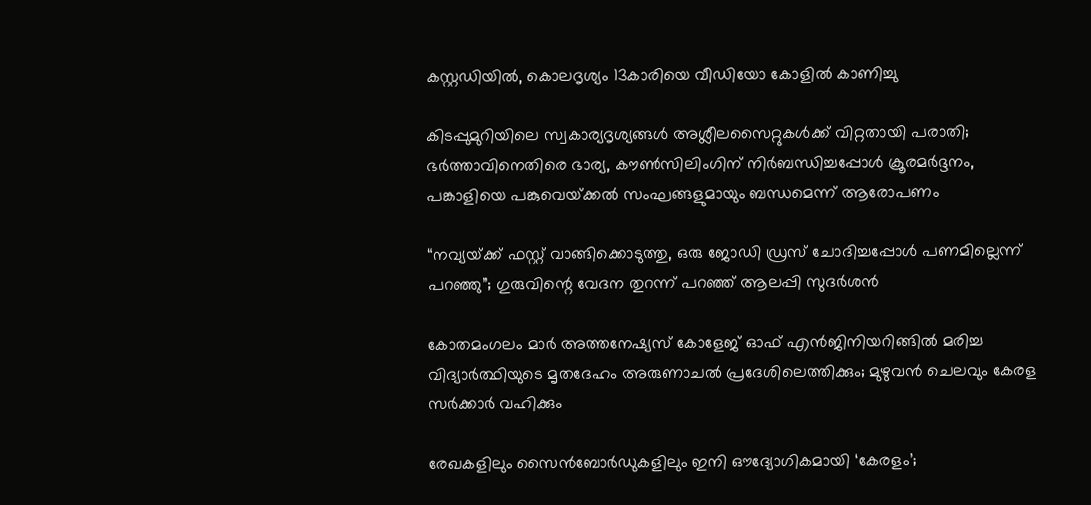കസ്റ്റഡിയിൽ, കൊലദൃശ്യം 13കാരിയെ വീഡിയോ കോളിൽ കാണിച്ചു

കിടപ്പുമുറിയിലെ സ്വകാര്യദൃശ്യങ്ങൾ അശ്ലീലസൈറ്റുകൾക്ക് വിറ്റതായി പരാതി; ഭർത്താവിനെതിരെ ഭാര്യ, കൗൺസിലിംഗിന് നിർബന്ധിച്ചപ്പോൾ ക്രൂരമർദ്ദനം, പങ്കാളിയെ പങ്കുവെയ്‌ക്കൽ സംഘങ്ങളുമായും ബന്ധമെന്ന് ആരോപണം

“നവ്യയ്‌ക്ക് ഫസ്റ്റ് വാങ്ങിക്കൊടുത്തു, ഒരു ജോഡി ഡ്രസ് ചോദിച്ചപ്പോൾ പണമില്ലെന്ന് പറഞ്ഞു”; ഗുരുവിന്റെ വേദന തുറന്ന് പറഞ്ഞ് ആലപ്പി സുദർശൻ

കോതമംഗലം മാർ അത്തനേഷ്യസ് കോളേജ് ഓഫ് എൻജിനിയറിങ്ങിൽ മരിച്ച വിദ്യാർത്ഥിയുടെ മൃതദേഹം അരുണാചൽ പ്രദേശിലെത്തിക്കും; മുഴുവൻ ചെലവും കേരള സർക്കാർ വഹിക്കും

രേഖകളിലും സൈൻബോർഡുകളിലും ഇനി ഔദ്യോഗികമായി ‘കേരളം’;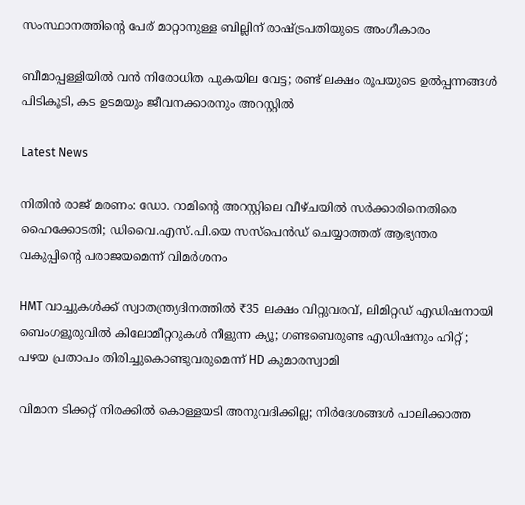സംസ്ഥാനത്തിന്റെ പേര് മാറ്റാനുള്ള ബില്ലിന് രാഷ്‌ട്രപതിയുടെ അംഗീകാരം

ബീമാപ്പള്ളിയിൽ വൻ നിരോധിത പുകയില വേട്ട; രണ്ട് ലക്ഷം രൂപയുടെ ഉൽപ്പന്നങ്ങൾ പിടികൂടി, കട ഉടമയും ജീവനക്കാരനും അറസ്റ്റിൽ

Latest News

നിതിൻ രാജ് മരണം: ഡോ. റാമിന്റെ അറസ്റ്റിലെ വീഴ്ചയിൽ സർക്കാരിനെതിരെ ഹൈക്കോടതി; ഡിവൈ.എസ്.പി.യെ സസ്‌പെൻഡ് ചെയ്യാത്തത് ആഭ്യന്തര വകുപ്പിന്റെ പരാജയമെന്ന് വിമർശനം

HMT വാച്ചുകൾക്ക് സ്വാതന്ത്ര്യദിനത്തിൽ ₹35 ലക്ഷം വിറ്റുവരവ്, ലിമിറ്റഡ് എഡിഷനായി ബെംഗളൂരുവിൽ കിലോമീറ്ററുകൾ നീളുന്ന ക്യൂ; ഗണ്ടബെരുണ്ട എഡിഷനും ഹിറ്റ് ; പഴയ പ്രതാപം തിരിച്ചുകൊണ്ടുവരുമെന്ന് HD കുമാരസ്വാമി

വിമാന ടിക്കറ്റ് നിരക്കിൽ കൊള്ളയടി അനുവദിക്കില്ല; നിർദേശങ്ങൾ പാലിക്കാത്ത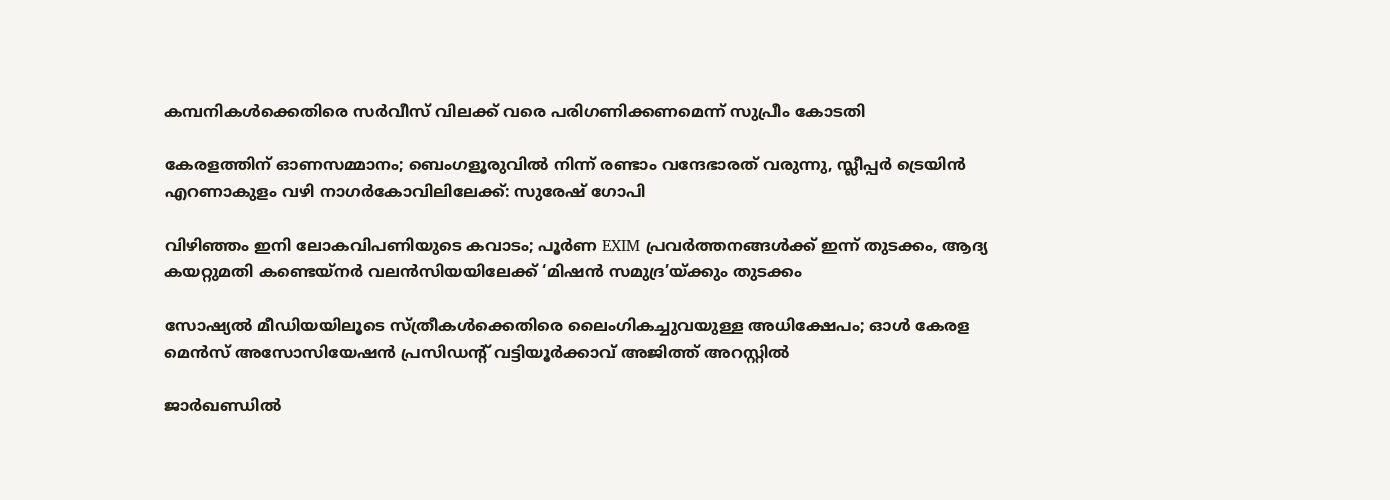കമ്പനികൾക്കെതിരെ സർവീസ് വിലക്ക് വരെ പരിഗണിക്കണമെന്ന് സുപ്രീം കോടതി

കേരളത്തിന് ഓണസമ്മാനം; ബെംഗളൂരുവിൽ നിന്ന് രണ്ടാം വന്ദേഭാരത് വരുന്നു, സ്ലീപ്പർ ട്രെയിൻ എറണാകുളം വഴി നാഗർകോവിലിലേക്ക്: സുരേഷ് ഗോപി

വിഴിഞ്ഞം ഇനി ലോകവിപണിയുടെ കവാടം; പൂർണ EXIM പ്രവർത്തനങ്ങൾക്ക് ഇന്ന് തുടക്കം, ആദ്യ കയറ്റുമതി കണ്ടെയ്നർ വലൻസിയയിലേക്ക് ‘മിഷൻ സമുദ്ര’യ്‌ക്കും തുടക്കം

സോഷ്യൽ മീഡിയയിലൂടെ സ്ത്രീകൾക്കെതിരെ ലൈംഗികച്ചുവയുള്ള അധിക്ഷേപം; ഓൾ കേരള മെൻസ് അസോസിയേഷൻ പ്രസിഡന്റ് വട്ടിയൂർക്കാവ് അജിത്ത് അറസ്റ്റിൽ

ജാർഖണ്ഡിൽ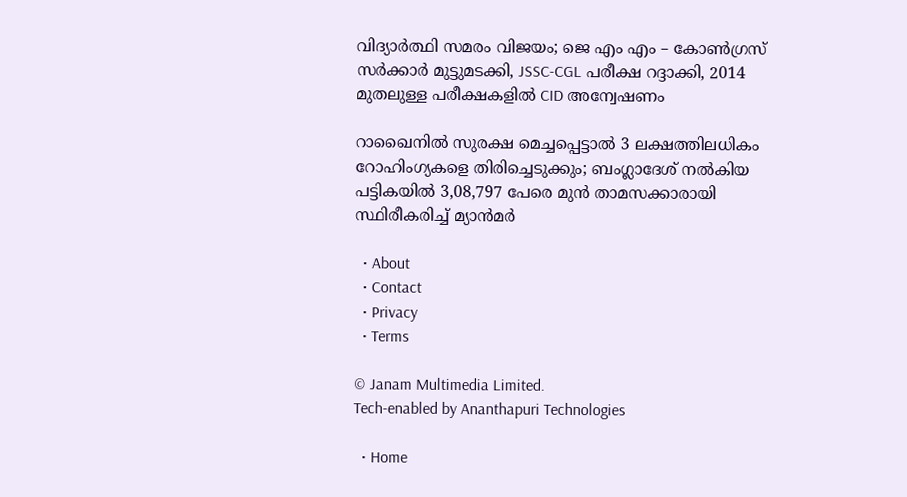വിദ്യാർത്ഥി സമരം വിജയം; ജെ എം എം – കോൺഗ്രസ് സർക്കാർ മുട്ടുമടക്കി, JSSC-CGL പരീക്ഷ റദ്ദാക്കി, 2014 മുതലുള്ള പരീക്ഷകളിൽ CID അന്വേഷണം

റാഖൈനിൽ സുരക്ഷ മെച്ചപ്പെട്ടാൽ 3 ലക്ഷത്തിലധികം റോഹിംഗ്യകളെ തിരിച്ചെടുക്കും; ബംഗ്ലാദേശ് നൽകിയ പട്ടികയിൽ 3,08,797 പേരെ മുൻ താമസക്കാരായി സ്ഥിരീകരിച്ച് മ്യാൻമർ

  • About
  • Contact
  • Privacy
  • Terms

© Janam Multimedia Limited.
Tech-enabled by Ananthapuri Technologies

  • Home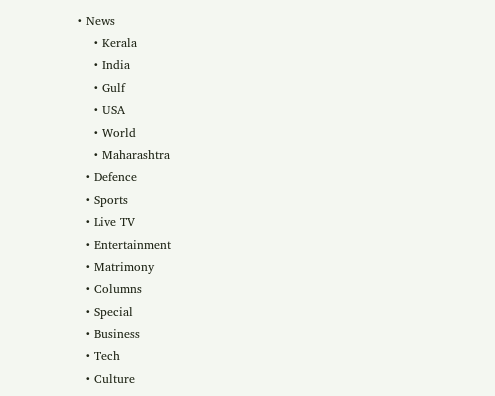• News
    • Kerala
    • India
    • Gulf
    • USA
    • World
    • Maharashtra
  • Defence
  • Sports
  • Live TV
  • Entertainment
  • Matrimony
  • Columns
  • Special
  • Business
  • Tech
  • Culture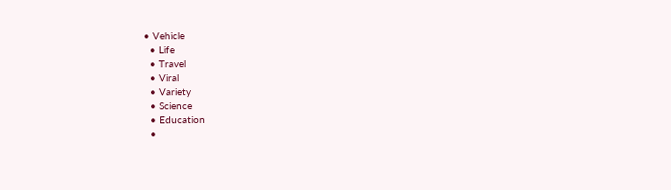• Vehicle
  • Life
  • Travel
  • Viral
  • Variety
  • Science
  • Education
  •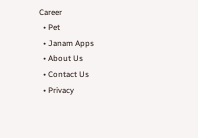Career
  • Pet
  • Janam Apps
  • About Us
  • Contact Us
  • Privacy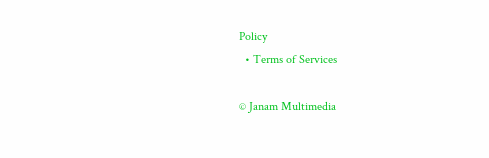Policy
  • Terms of Services

© Janam Multimedia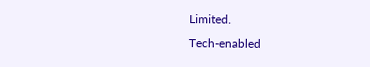Limited.
Tech-enabled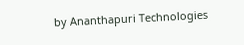by Ananthapuri Technologies